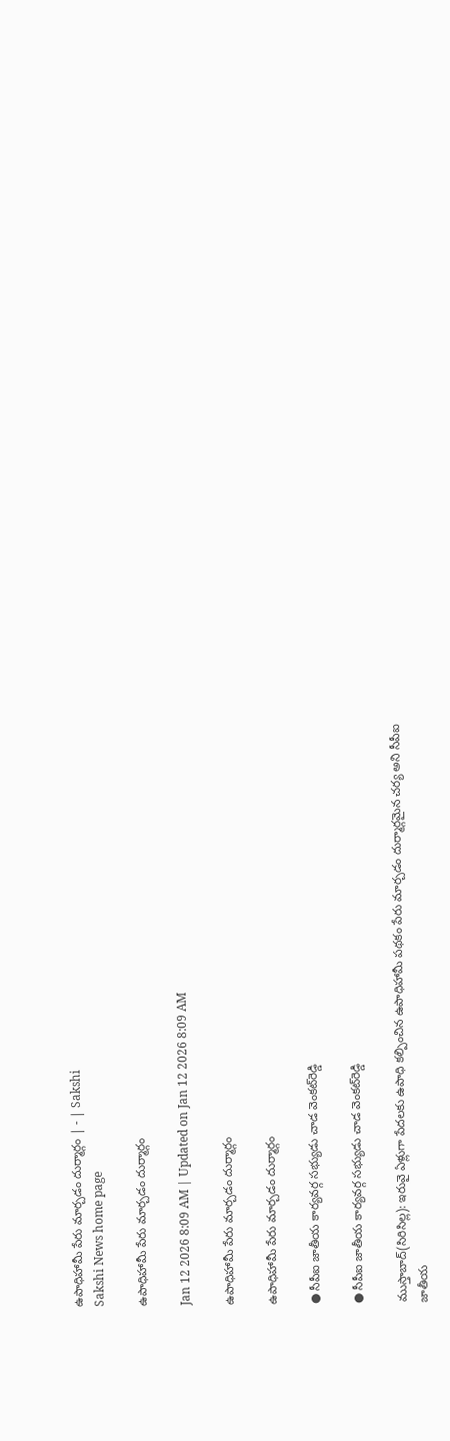ఉపాధిహామీ పేరు మార్చడం దుర్మార్గం | - | Sakshi
Sakshi News home page

ఉపాధిహామీ పేరు మార్చడం దుర్మార్గం

Jan 12 2026 8:09 AM | Updated on Jan 12 2026 8:09 AM

ఉపాధిహామీ పేరు మార్చడం దుర్మార్గం

ఉపాధిహామీ పేరు మార్చడం దుర్మార్గం

● సీపీఐ జాతీయ కార్యవర్గ సభ్యుడు చాడ వెంకట్‌రెడ్డి

● సీపీఐ జాతీయ కార్యవర్గ సభ్యుడు చాడ వెంకట్‌రెడ్డి

ముస్తాబాద్‌(సిరిసిల్ల): ఇరువై ఏళ్లుగా పేదలకు ఉపాధి కల్పించిన ఉపాధిహామీ పథకం పేరు మార్చడం దుర్మార్గమైన చర్య అని సీపీఐ జాతీయ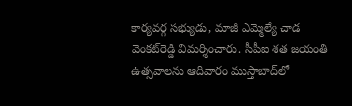కార్యవర్గ సభ్యుడు, మాజీ ఎమ్మెల్యే చాడ వెంకట్‌రెడ్డి విమర్శించారు. సీపీఐ శత జయంతి ఉత్సవాలను ఆదివారం ముస్తాబాద్‌లో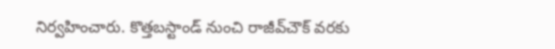నిర్వహించారు. కొత్తబస్టాండ్‌ నుంచి రాజీవ్‌చౌక్‌ వరకు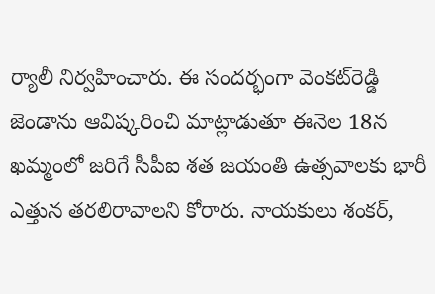ర్యాలీ నిర్వహించారు. ఈ సందర్భంగా వెంకట్‌రెడ్డి జెండాను ఆవిష్కరించి మాట్లాడుతూ ఈనెల 18న ఖమ్మంలో జరిగే సీపీఐ శత జయంతి ఉత్సవాలకు భారీ ఎత్తున తరలిరావాలని కోరారు. నాయకులు శంకర్‌,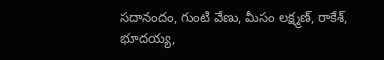సదానందం, గుంటి వేణు, మీసం లక్ష్మణ్‌, రాకేశ్‌, భూదయ్య,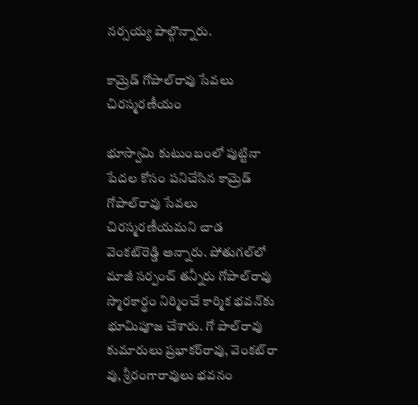నర్సయ్య పాల్గొన్నారు.

కామ్రెడ్‌ గోపాల్‌రావు సేవలు చిరస్మరణీయం

భూస్వామి కుటుంబంలో పుట్టినా పేదల కోసం పనిచేసిన కామ్రెడ్‌ గోపాల్‌రావు సేవలు చిరస్మరణీయమని చాడ వెంకట్‌రెడ్డి అన్నారు. పోతుగల్‌లో మాజీ సర్పంచ్‌ తన్నీరు గోపాల్‌రావు స్మారకార్థం నిర్మించే కార్మిక భవన్‌కు భూమిపూజ చేశారు. గో పాల్‌రావు కుమారులు ప్రభాకర్‌రావు, వెంకట్‌రా వు, శ్రీరంగారావులు భవనం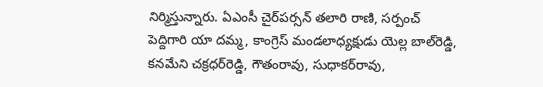నిర్మిస్తున్నారు. ఏఎంసీ చైర్‌పర్సన్‌ తలారి రాణి, సర్పంచ్‌ పెద్దిగారి యా దమ్మ, కాంగ్రెస్‌ మండలాధ్యక్షుడు యెల్ల బాల్‌రెడ్డి, కనమేని చక్రధర్‌రెడ్డి, గౌతంరావు, సుధాకర్‌రావు,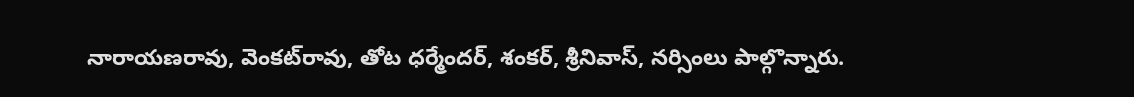నారాయణరావు, వెంకట్‌రావు, తోట ధర్మేందర్‌, శంకర్‌, శ్రీనివాస్‌, నర్సింలు పాల్గొన్నారు.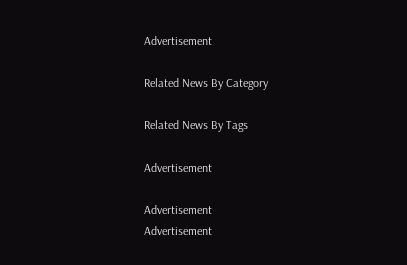Advertisement

Related News By Category

Related News By Tags

Advertisement

Advertisement
Advertisement